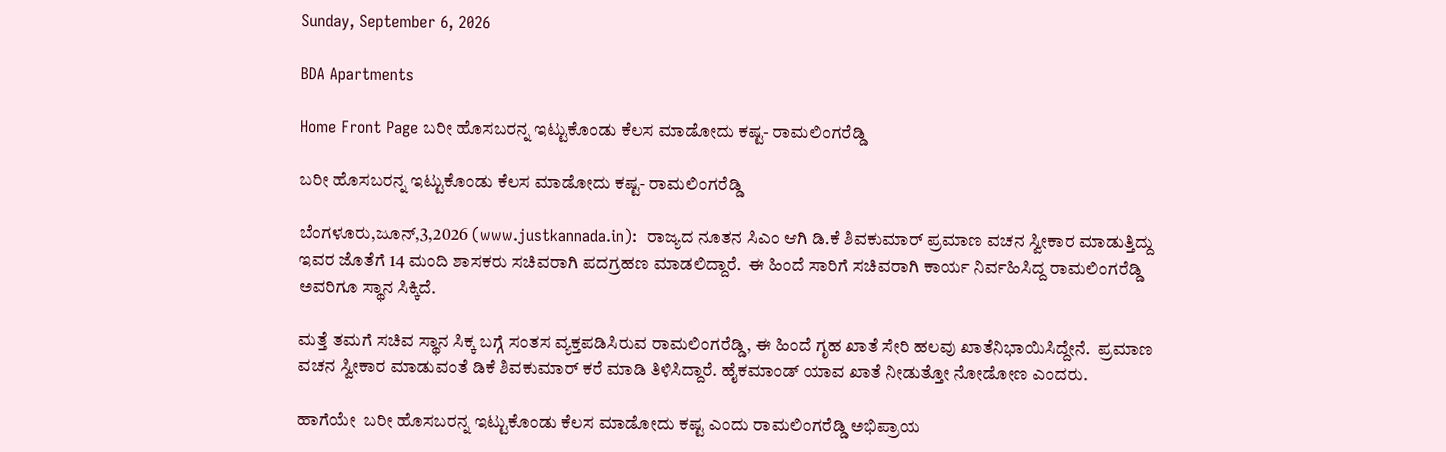Sunday, September 6, 2026

BDA Apartments

Home Front Page ಬರೀ ಹೊಸಬರನ್ನ ಇಟ್ಟುಕೊಂಡು ಕೆಲಸ ಮಾಡೋದು ಕಷ್ಟ- ರಾಮಲಿಂಗರೆಡ್ಡಿ

ಬರೀ ಹೊಸಬರನ್ನ ಇಟ್ಟುಕೊಂಡು ಕೆಲಸ ಮಾಡೋದು ಕಷ್ಟ- ರಾಮಲಿಂಗರೆಡ್ಡಿ

ಬೆಂಗಳೂರು,ಜೂನ್,3,2026 (www.justkannada.in):  ರಾಜ್ಯದ ನೂತನ ಸಿಎಂ ಆಗಿ ಡಿ.ಕೆ ಶಿವಕುಮಾರ್ ಪ್ರಮಾಣ ವಚನ ಸ್ವೀಕಾರ ಮಾಡುತ್ತಿದ್ದು ಇವರ ಜೊತೆಗೆ 14 ಮಂದಿ ಶಾಸಕರು ಸಚಿವರಾಗಿ ಪದಗ್ರಹಣ ಮಾಡಲಿದ್ದಾರೆ.  ಈ ಹಿಂದೆ ಸಾರಿಗೆ ಸಚಿವರಾಗಿ ಕಾರ್ಯ ನಿರ್ವಹಿಸಿದ್ದ ರಾಮಲಿಂಗರೆಡ್ಡಿ ಅವರಿಗೂ ಸ್ಥಾನ ಸಿಕ್ಕಿದೆ.

ಮತ್ತೆ ತಮಗೆ ಸಚಿವ ಸ್ಥಾನ ಸಿಕ್ಕ ಬಗ್ಗೆ ಸಂತಸ ವ್ಯಕ್ತಪಡಿಸಿರುವ ರಾಮಲಿಂಗರೆಡ್ಡಿ, ಈ ಹಿಂದೆ ಗೃಹ ಖಾತೆ ಸೇರಿ ಹಲವು ಖಾತೆನಿಭಾಯಿಸಿದ್ದೇನೆ.  ಪ್ರಮಾಣ ವಚನ ಸ್ವೀಕಾರ ಮಾಡುವಂತೆ ಡಿಕೆ ಶಿವಕುಮಾರ್ ಕರೆ ಮಾಡಿ ತಿಳಿಸಿದ್ದಾರೆ. ಹೈಕಮಾಂಡ್ ಯಾವ ಖಾತೆ ನೀಡುತ್ತೋ ನೋಡೋಣ ಎಂದರು.

ಹಾಗೆಯೇ  ಬರೀ ಹೊಸಬರನ್ನ ಇಟ್ಟುಕೊಂಡು ಕೆಲಸ ಮಾಡೋದು ಕಷ್ಟ ಎಂದು ರಾಮಲಿಂಗರೆಡ್ಡಿ ಅಭಿಪ್ರಾಯ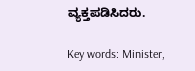ವ್ಯಕ್ತಪಡಿಸಿದರು.

Key words: Minister,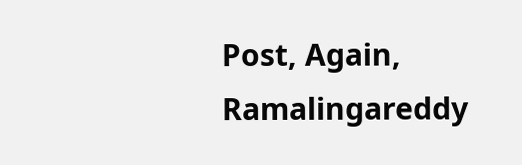Post, Again, Ramalingareddy